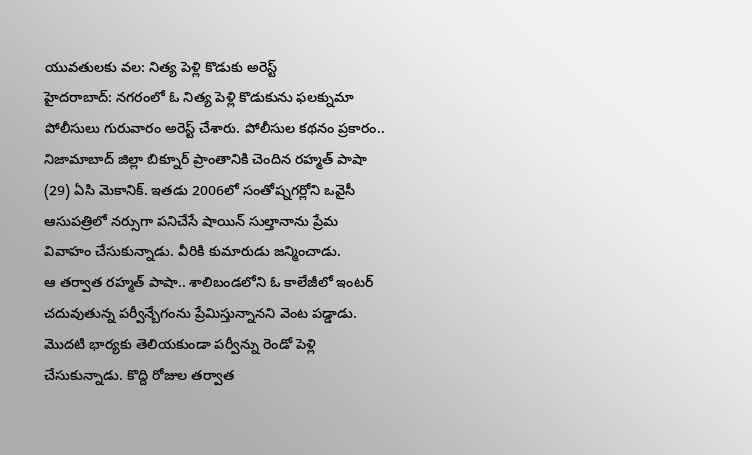యువతులకు వల: నిత్య పెళ్లి కొడుకు అరెస్ట్
హైదరాబాద్: నగరంలో ఓ నిత్య పెళ్లి కొడుకును ఫలక్నుమా పోలీసులు గురువారం అరెస్ట్ చేశారు. పోలీసుల కథనం ప్రకారం.. నిజామాబాద్ జిల్లా బిక్నూర్ ప్రాంతానికి చెందిన రహ్మత్ పాషా (29) ఏసి మెకానిక్. ఇతడు 2006లో సంతోష్నగర్లోని ఒవైసీ ఆసుపత్రిలో నర్సుగా పనిచేసే షాయిన్ సుల్తానాను ప్రేమ వివాహం చేసుకున్నాడు. వీరికి కుమారుడు జన్మించాడు.
ఆ తర్వాత రహ్మత్ పాషా.. శాలిబండలోని ఓ కాలేజీలో ఇంటర్ చదువుతున్న పర్వీన్బేగంను ప్రేమిస్తున్నానని వెంట పడ్డాడు. మొదటి భార్యకు తెలియకుండా పర్వీన్ను రెండో పెళ్లి చేసుకున్నాడు. కొద్ది రోజుల తర్వాత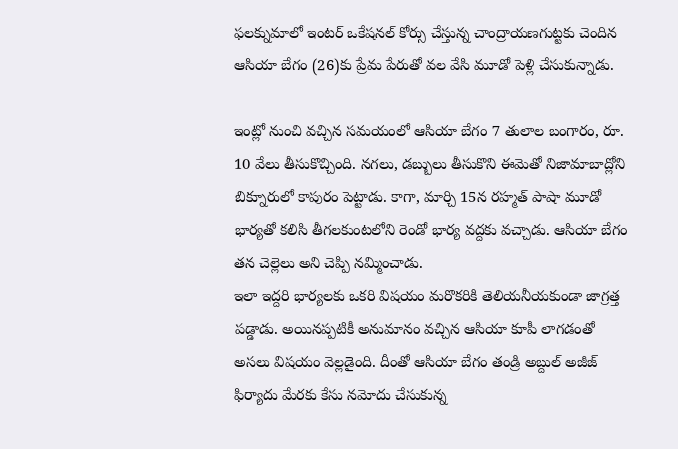ఫలక్నుమాలో ఇంటర్ ఒకేషనల్ కోర్సు చేస్తున్న చాంద్రాయణగుట్టకు చెందిన ఆసియా బేగం (26)కు ప్రేమ పేరుతో వల వేసి మూడో పెళ్లి చేసుకున్నాడు.

ఇంట్లో నుంచి వచ్చిన సమయంలో ఆసియా బేగం 7 తులాల బంగారం, రూ. 10 వేలు తీసుకొచ్చింది. నగలు, డబ్బులు తీసుకొని ఈమెతో నిజామాబాద్లోని బిక్నూరులో కాపురం పెట్టాడు. కాగా, మార్చి 15న రహ్మత్ పాషా మూడో భార్యతో కలిసి తీగలకుంటలోని రెండో భార్య వద్దకు వచ్చాడు. ఆసియా బేగం తన చెల్లెలు అని చెప్పి నమ్మించాడు.
ఇలా ఇద్దరి భార్యలకు ఒకరి విషయం మరొకరికి తెలియనీయకుండా జాగ్రత్త పడ్డాడు. అయినప్పటికీ అనుమానం వచ్చిన ఆసియా కూపీ లాగడంతో అసలు విషయం వెల్లడైంది. దీంతో ఆసియా బేగం తండ్రి అబ్దుల్ అజీజ్ ఫిర్యాదు మేరకు కేసు నమోదు చేసుకున్న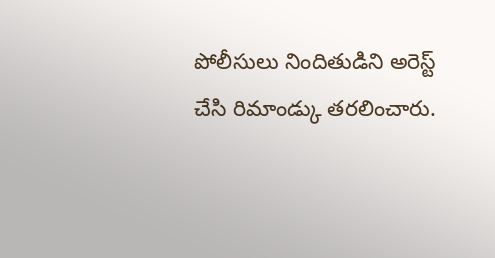పోలీసులు నిందితుడిని అరెస్ట్ చేసి రిమాండ్కు తరలించారు.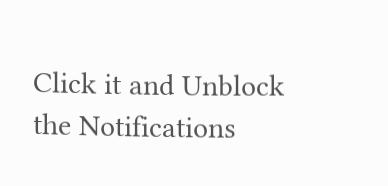Click it and Unblock the Notifications